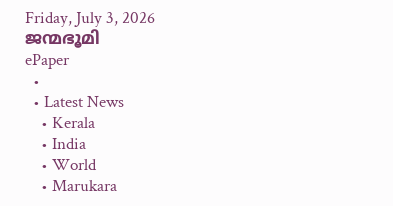Friday, July 3, 2026
ജന്മഭൂമി
ePaper
  •
  • Latest News
    • Kerala
    • India
    • World
    • Marukara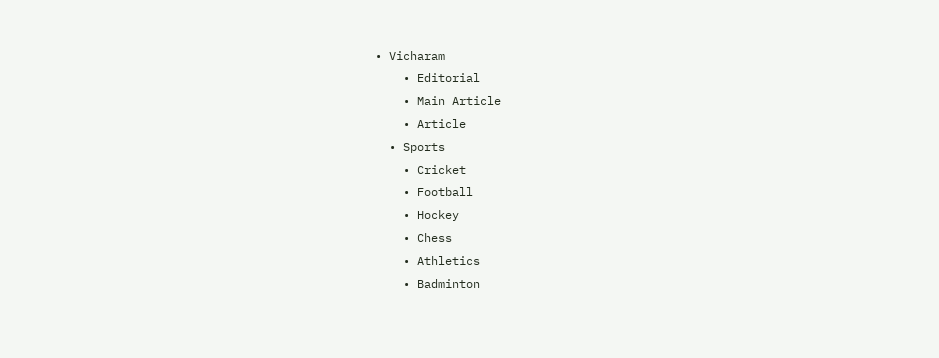• Vicharam
    • Editorial
    • Main Article
    • Article
  • Sports
    • Cricket
    • Football
    • Hockey
    • Chess
    • Athletics
    • Badminton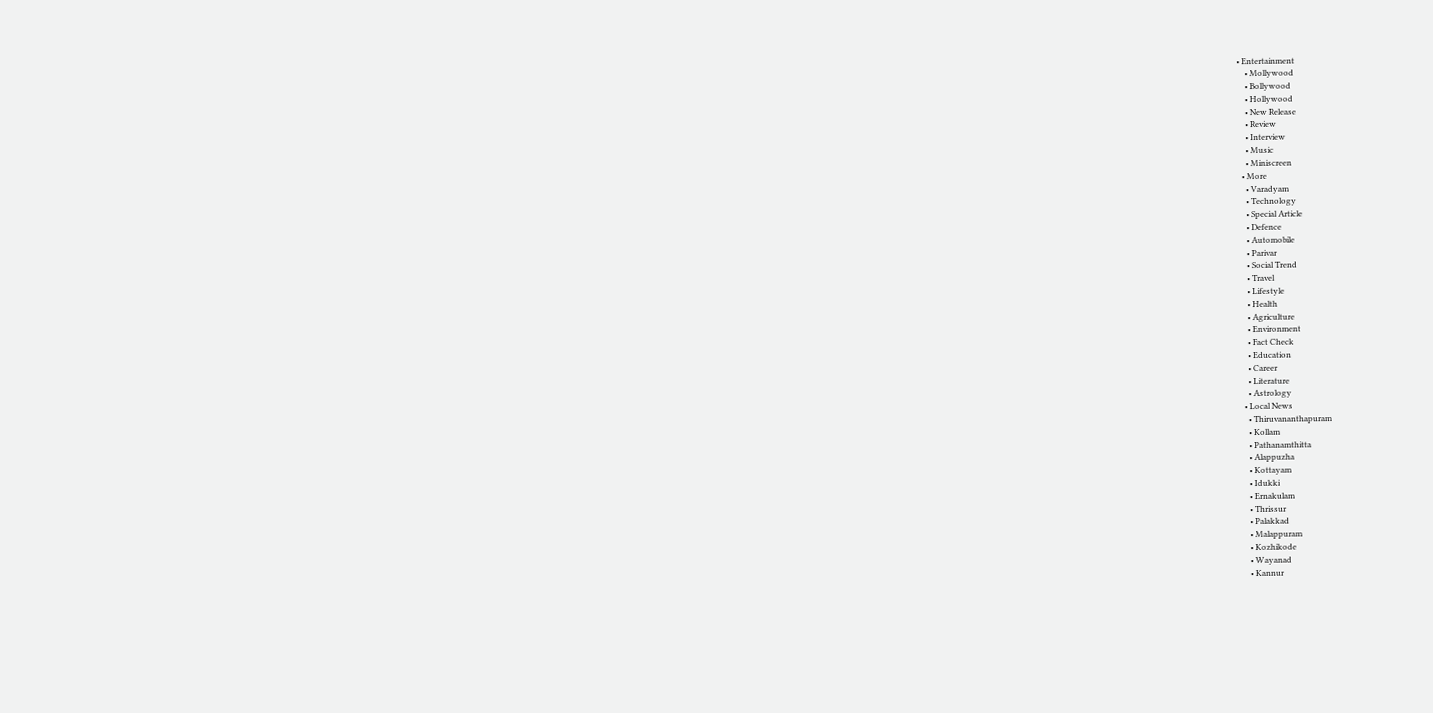• Entertainment
    • Mollywood
    • Bollywood
    • Hollywood
    • New Release
    • Review
    • Interview
    • Music
    • Miniscreen
  • More
    • Varadyam
    • Technology
    • Special Article
    • Defence
    • Automobile
    • Parivar
    • Social Trend
    • Travel
    • Lifestyle
    • Health
    • Agriculture
    • Environment
    • Fact Check
    • Education
    • Career
    • Literature
    • Astrology
  • Local News
    • Thiruvananthapuram
    • Kollam
    • Pathanamthitta
    • Alappuzha
    • Kottayam
    • Idukki
    • Ernakulam
    • Thrissur
    • Palakkad
    • Malappuram
    • Kozhikode
    • Wayanad
    • Kannur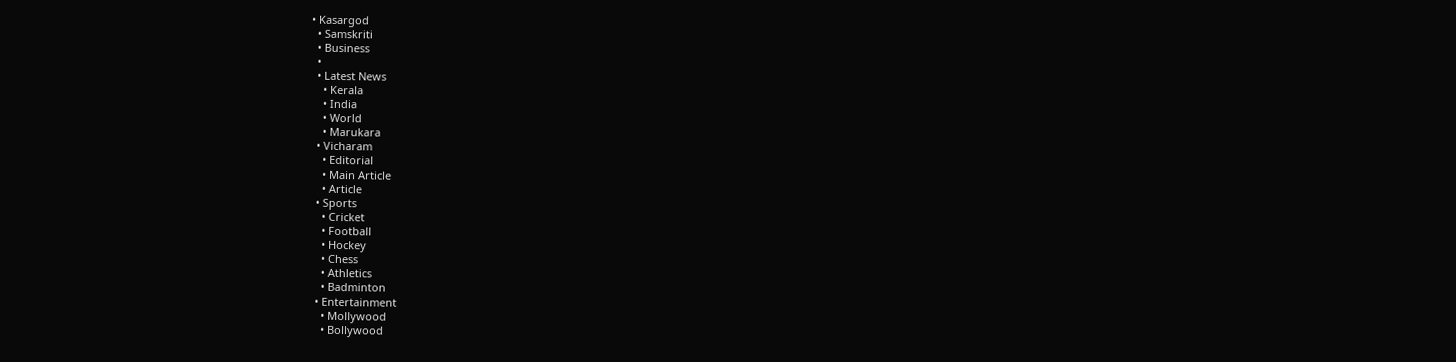• Kasargod
  • Samskriti
  • Business
  •
  • Latest News
    • Kerala
    • India
    • World
    • Marukara
  • Vicharam
    • Editorial
    • Main Article
    • Article
  • Sports
    • Cricket
    • Football
    • Hockey
    • Chess
    • Athletics
    • Badminton
  • Entertainment
    • Mollywood
    • Bollywood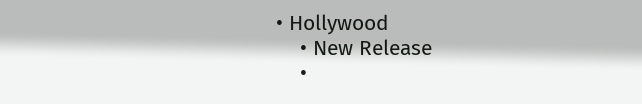• Hollywood
    • New Release
    •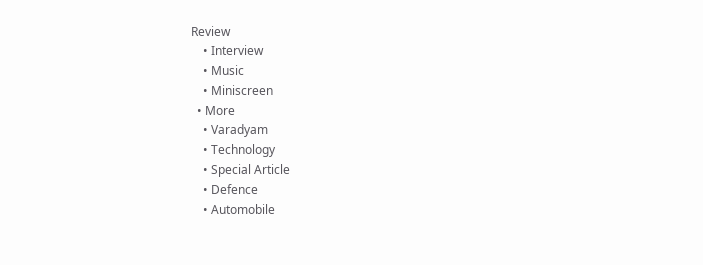Review
    • Interview
    • Music
    • Miniscreen
  • More
    • Varadyam
    • Technology
    • Special Article
    • Defence
    • Automobile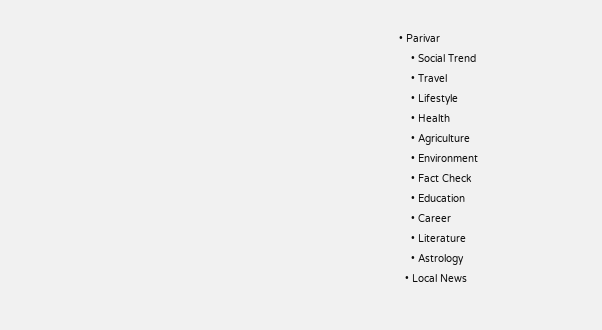• Parivar
    • Social Trend
    • Travel
    • Lifestyle
    • Health
    • Agriculture
    • Environment
    • Fact Check
    • Education
    • Career
    • Literature
    • Astrology
  • Local News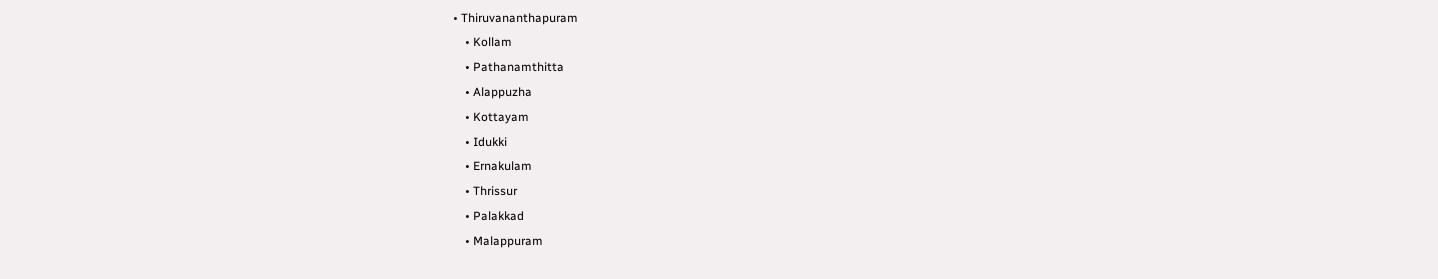• Thiruvananthapuram
    • Kollam
    • Pathanamthitta
    • Alappuzha
    • Kottayam
    • Idukki
    • Ernakulam
    • Thrissur
    • Palakkad
    • Malappuram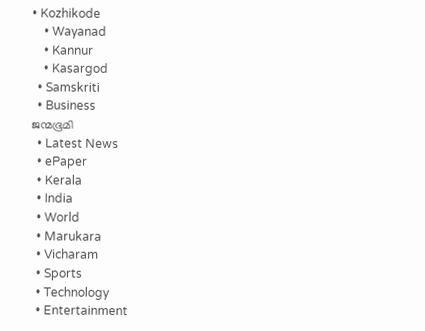• Kozhikode
    • Wayanad
    • Kannur
    • Kasargod
  • Samskriti
  • Business
ജന്മഭൂമി
  • Latest News
  • ePaper
  • Kerala
  • India
  • World
  • Marukara
  • Vicharam
  • Sports
  • Technology
  • Entertainment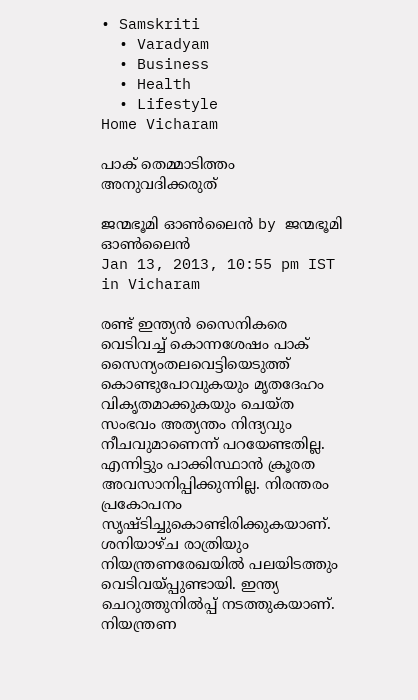• Samskriti
  • Varadyam
  • Business
  • Health
  • Lifestyle
Home Vicharam

പാക്‌ തെമ്മാടിത്തം അനുവദിക്കരുത്‌

ജന്മഭൂമി ഓണ്‍ലൈന്‍ by ജന്മഭൂമി ഓണ്‍ലൈന്‍
Jan 13, 2013, 10:55 pm IST
in Vicharam

രണ്ട്‌ ഇന്ത്യന്‍ സൈനികരെ വെടിവച്ച്‌ കൊന്നശേഷം പാക്‌ സൈന്യംതലവെട്ടിയെടുത്ത്‌ കൊണ്ടുപോവുകയും മൃതദേഹം വികൃതമാക്കുകയും ചെയ്ത സംഭവം അത്യന്തം നിന്ദ്യവും നീചവുമാണെന്ന്‌ പറയേണ്ടതില്ല. എന്നിട്ടും പാക്കിസ്ഥാന്‍ ക്രൂരത അവസാനിപ്പിക്കുന്നില്ല. നിരന്തരം പ്രകോപനം സൃഷ്ടിച്ചുകൊണ്ടിരിക്കുകയാണ്‌. ശനിയാഴ്ച രാത്രിയും നിയന്ത്രണരേഖയില്‍ പലയിടത്തും വെടിവയ്‌പ്പുണ്ടായി. ഇന്ത്യ ചെറുത്തുനില്‍പ്പ്‌ നടത്തുകയാണ്‌. നിയന്ത്രണ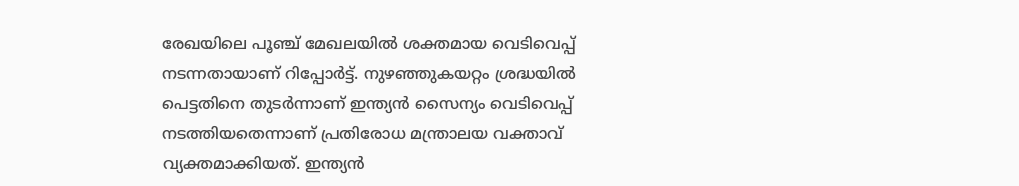രേഖയിലെ പൂഞ്ച്‌ മേഖലയില്‍ ശക്തമായ വെടിവെപ്പ്‌ നടന്നതായാണ്‌ റിപ്പോര്‍ട്ട്‌. നുഴഞ്ഞുകയറ്റം ശ്രദ്ധയില്‍ പെട്ടതിനെ തുടര്‍ന്നാണ്‌ ഇന്ത്യന്‍ സൈന്യം വെടിവെപ്പ്‌ നടത്തിയതെന്നാണ്‌ പ്രതിരോധ മന്ത്രാലയ വക്താവ്‌ വ്യക്തമാക്കിയത്‌. ഇന്ത്യന്‍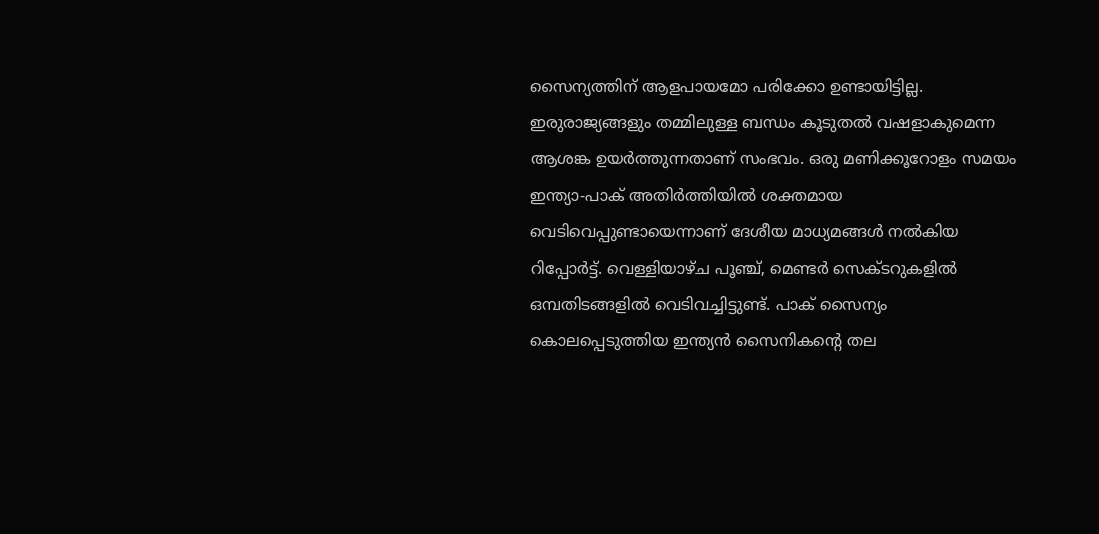സൈന്യത്തിന്‌ ആളപായമോ പരിക്കോ ഉണ്ടായിട്ടില്ല. ഇരുരാജ്യങ്ങളും തമ്മിലുള്ള ബന്ധം കൂടുതല്‍ വഷളാകുമെന്ന ആശങ്ക ഉയര്‍ത്തുന്നതാണ്‌ സംഭവം. ഒരു മണിക്കൂറോളം സമയം ഇന്ത്യാ-പാക്‌ അതിര്‍ത്തിയില്‍ ശക്തമായ വെടിവെപ്പുണ്ടായെന്നാണ്‌ ദേശീയ മാധ്യമങ്ങള്‍ നല്‍കിയ റിപ്പോര്‍ട്ട്‌. വെള്ളിയാഴ്ച പൂഞ്ച്‌, മെണ്ടര്‍ സെക്ടറുകളില്‍ ഒമ്പതിടങ്ങളില്‍ വെടിവച്ചിട്ടുണ്ട്‌. പാക്‌ സൈന്യം കൊലപ്പെടുത്തിയ ഇന്ത്യന്‍ സൈനികന്റെ തല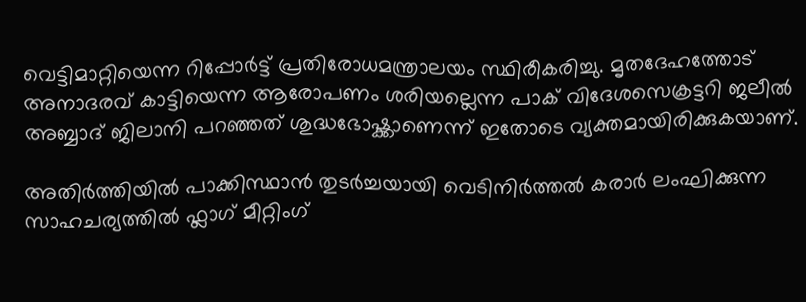വെട്ടിമാറ്റിയെന്ന റിപ്പോര്‍ട്ട്‌ പ്രതിരോധമന്ത്രാലയം സ്ഥിരീകരിച്ചു. മൃതദേഹത്തോട്‌ അനാദരവ്‌ കാട്ടിയെന്ന ആരോപണം ശരിയല്ലെന്ന പാക്‌ വിദേശസെക്രട്ടറി ജലീല്‍ അബ്ബാദ്‌ ജിലാനി പറഞ്ഞത്‌ ശുദ്ധഭോഷ്ക്കാണെന്ന്‌ ഇതോടെ വ്യക്തമായിരിക്കുകയാണ്‌.

അതിര്‍ത്തിയില്‍ പാക്കിസ്ഥാന്‍ തുടര്‍ച്ചയായി വെടിനിര്‍ത്തല്‍ കരാര്‍ ലംഘിക്കുന്ന സാഹചര്യത്തില്‍ ഫ്ലാഗ്‌ മീറ്റിംഗ്‌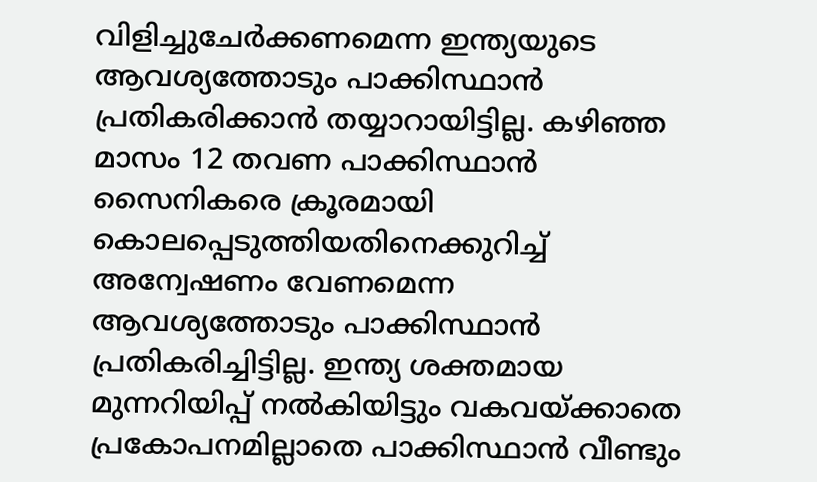വിളിച്ചുചേര്‍ക്കണമെന്ന ഇന്ത്യയുടെ ആവശ്യത്തോടും പാക്കിസ്ഥാന്‍ പ്രതികരിക്കാന്‍ തയ്യാറായിട്ടില്ല. കഴിഞ്ഞ മാസം 12 തവണ പാക്കിസ്ഥാന്‍ സൈനികരെ ക്രൂരമായി കൊലപ്പെടുത്തിയതിനെക്കുറിച്ച്‌ അന്വേഷണം വേണമെന്ന ആവശ്യത്തോടും പാക്കിസ്ഥാന്‍ പ്രതികരിച്ചിട്ടില്ല. ഇന്ത്യ ശക്തമായ മുന്നറിയിപ്പ്‌ നല്‍കിയിട്ടും വകവയ്‌ക്കാതെ പ്രകോപനമില്ലാതെ പാക്കിസ്ഥാന്‍ വീണ്ടും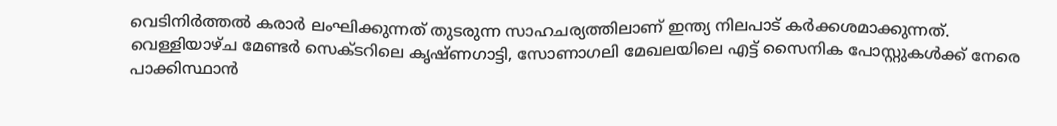വെടിനിര്‍ത്തല്‍ കരാര്‍ ലംഘിക്കുന്നത്‌ തുടരുന്ന സാഹചര്യത്തിലാണ്‌ ഇന്ത്യ നിലപാട്‌ കര്‍ക്കശമാക്കുന്നത്‌. വെള്ളിയാഴ്ച മേണ്ടര്‍ സെക്ടറിലെ കൃഷ്ണഗാട്ടി, സോണാഗലി മേഖലയിലെ എട്ട്‌ സൈനിക പോസ്റ്റുകള്‍ക്ക്‌ നേരെ പാക്കിസ്ഥാന്‍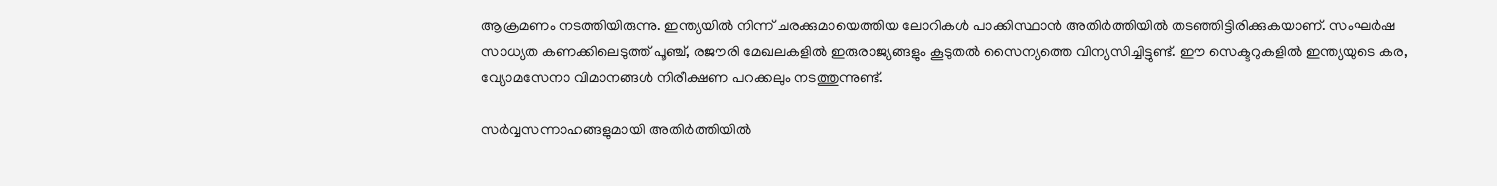ആക്രമണം നടത്തിയിരുന്നു. ഇന്ത്യയില്‍ നിന്ന്‌ ചരക്കുമായെത്തിയ ലോറികള്‍ പാക്കിസ്ഥാന്‍ അതിര്‍ത്തിയില്‍ തടഞ്ഞിട്ടിരിക്കുകയാണ്‌. സംഘര്‍ഷ സാധ്യത കണക്കിലെടുത്ത്‌ പൂഞ്ച്‌, രജൗരി മേഖലകളില്‍ ഇരുരാജ്യങ്ങളും കൂടുതല്‍ സൈന്യത്തെ വിന്യസിച്ചിട്ടുണ്ട്‌. ഈ സെക്ടറുകളില്‍ ഇന്ത്യയുടെ കര, വ്യോമസേനാ വിമാനങ്ങള്‍ നിരീക്ഷണ പറക്കലും നടത്തുന്നുണ്ട്‌.

സര്‍വ്വസന്നാഹങ്ങളുമായി അതിര്‍ത്തിയില്‍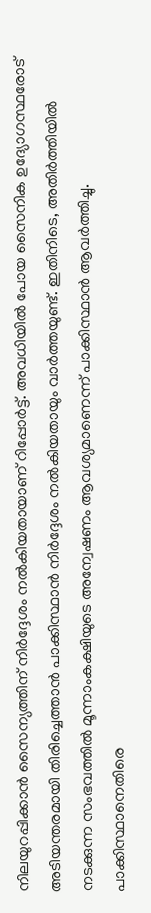നിലയുറപ്പിക്കാന്‍ സൈന്യത്തിന്‌ നിര്‍ദ്ദേശം നല്‍കിയതായാണ്‌ റിപ്പോര്‍ട്ട്‌. അവധിയില്‍ പോയ സൈനിക ഉദ്യോഗസ്ഥരോട്‌ അടിയന്തരമായി തിരിച്ചെത്താന്‍ പാക്കിസ്ഥാന്‍ നിര്‍ദ്ദേശം നല്‍കിയതായും വാര്‍ത്തയുണ്ട്‌. ഇതിനിടെ, അതിര്‍ത്തിയില്‍ നടക്കുന്ന സംഭവത്തില്‍ മൂന്നാംകക്ഷിയുടെ അന്വേഷണം ആവശ്യമാണെന്ന്‌ പാക്കിസ്ഥാന്‍ ആവര്‍ത്തിച്ചു. പാക്കിസ്ഥാനെതിരെ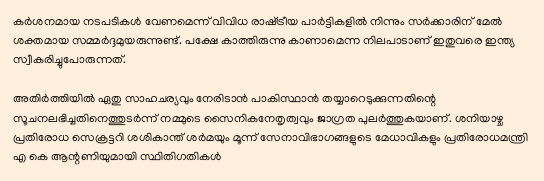കര്‍ശനമായ നടപടികള്‍ വേണമെന്ന്‌ വിവിധ രാഷ്‌ട്രീയ പാര്‍ട്ടികളില്‍ നിന്നും സര്‍ക്കാരിന്‌ മേല്‍ ശക്തമായ സമ്മര്‍ദ്ദമുയരുന്നുണ്ട്‌. പക്ഷേ കാത്തിരുന്നു കാണാമെന്ന നിലപാടാണ്‌ ഇതുവരെ ഇന്ത്യ സ്വീകരിച്ചുപോരുന്നത്‌.

അതിര്‍ത്തിയില്‍ ഏതു സാഹചര്യവും നേരിടാന്‍ പാകിസ്ഥാന്‍ തയ്യാറെടുക്കുന്നതിന്റെ സൂചനലഭിച്ചതിനെത്തുടര്‍ന്ന്‌ നമ്മുടെ സൈനികനേതൃത്വവും ജാഗ്രത പുലര്‍ത്തുകയാണ്‌. ശനിയാഴ്ച പ്രതിരോധ സെക്രട്ടറി ശശികാന്ത്‌ ശര്‍മയും മൂന്ന്‌ സേനാവിഭാഗങ്ങളുടെ മേധാവികളും പ്രതിരോധമന്ത്രി എ കെ ആന്റണിയുമായി സ്ഥിതിഗതികള്‍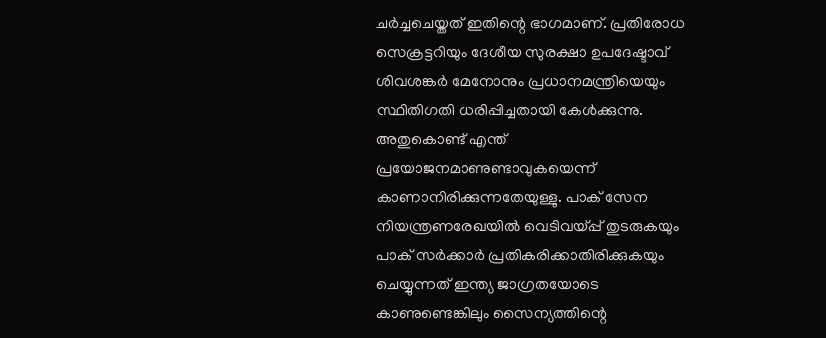ചര്‍ച്ചചെയ്തത്‌ ഇതിന്റെ ഭാഗമാണ്‌. പ്രതിരോധ സെക്രട്ടറിയും ദേശീയ സുരക്ഷാ ഉപദേഷ്ടാവ്‌ ശിവശങ്കര്‍ മേനോനും പ്രധാനമന്ത്രിയെയും സ്ഥിതിഗതി ധരിപ്പിച്ചതായി കേള്‍ക്കുന്നു. അതുകൊണ്ട്‌ എന്ത്‌ പ്രയോജനമാണുണ്ടാവുകയെന്ന്‌ കാണാനിരിക്കുന്നതേയുള്ളു. പാക്‌ സേന നിയന്ത്രണരേഖയില്‍ വെടിവയ്‌പ്പ്‌ തുടരുകയും പാക്‌ സര്‍ക്കാര്‍ പ്രതികരിക്കാതിരിക്കുകയും ചെയ്യുന്നത്‌ ഇന്ത്യ ജാഗ്രതയോടെ കാണുണ്ടെങ്കിലും സൈന്യത്തിന്റെ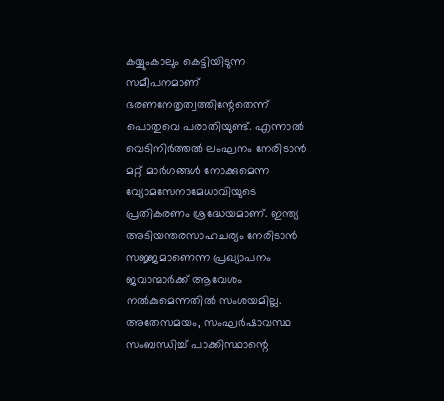കയ്യുംകാലും കെട്ടിയിടുന്ന സമീപനമാണ്‌ ഭരണനേതൃത്വത്തിന്റേതെന്ന്‌ പൊതുവെ പരാതിയുണ്ട്‌. എന്നാല്‍ വെടിനിര്‍ത്തല്‍ ലംഘനം നേരിടാന്‍ മറ്റ്‌ മാര്‍ഗങ്ങള്‍ നോക്കുമെന്ന വ്യോമസേനാമേധാവിയുടെ പ്രതികരണം ശ്രദ്ധേയമാണ്‌. ഇന്ത്യ അടിയന്തരസാഹചര്യം നേരിടാന്‍ സജ്ജമാണെന്ന പ്രഖ്യാപനം ജവാന്മാര്‍ക്ക്‌ ആവേശം നല്‍കുമെന്നതില്‍ സംശയമില്ല. അതേസമയം, സംഘര്‍ഷാവസ്ഥ സംബന്ധിച്ച്‌ പാക്കിസ്ഥാന്റെ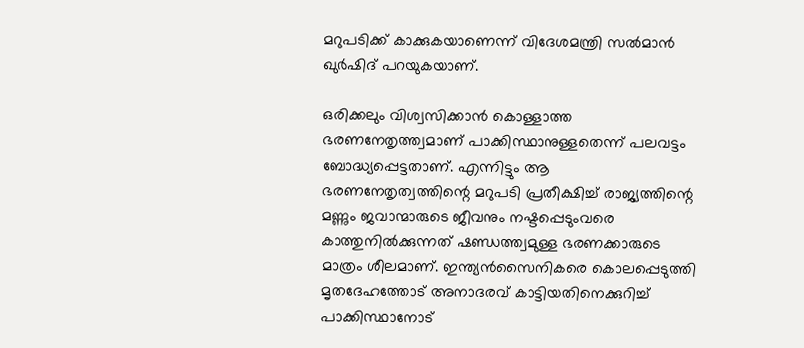മറുപടിക്ക്‌ കാക്കുകയാണെന്ന്‌ വിദേശമന്ത്രി സല്‍മാന്‍ ഖുര്‍ഷിദ്‌ പറയുകയാണ്‌.

ഒരിക്കലും വിശ്വസിക്കാന്‍ കൊള്ളാത്ത ഭരണനേതൃത്ത്വമാണ്‌ പാക്കിസ്ഥാനുള്ളതെന്ന്‌ പലവട്ടം ബോദ്ധ്യപ്പെട്ടതാണ്‌. എന്നിട്ടും ആ ഭരണനേതൃത്വത്തിന്റെ മറുപടി പ്രതീക്ഷിച്ച്‌ രാജ്യത്തിന്റെ മണ്ണും ജവാന്മാരുടെ ജീവനും നഷ്ടപ്പെടുംവരെ കാത്തുനില്‍ക്കുന്നത്‌ ഷണ്ഡത്ത്വമുള്ള ഭരണക്കാരുടെ മാത്രം ശീലമാണ്‌. ഇന്ത്യന്‍സൈനികരെ കൊലപ്പെടുത്തി മൃതദേഹത്തോട്‌ അനാദരവ്‌ കാട്ടിയതിനെക്കുറിച്ച്‌ പാക്കിസ്ഥാനോട്‌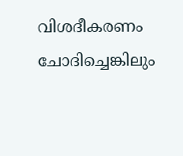വിശദീകരണം ചോദിച്ചെങ്കിലും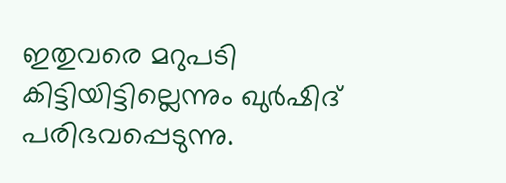ഇതുവരെ മറുപടി കിട്ടിയിട്ടില്ലെന്നും ഖുര്‍ഷിദ്‌ പരിഭവപ്പെടുന്നു.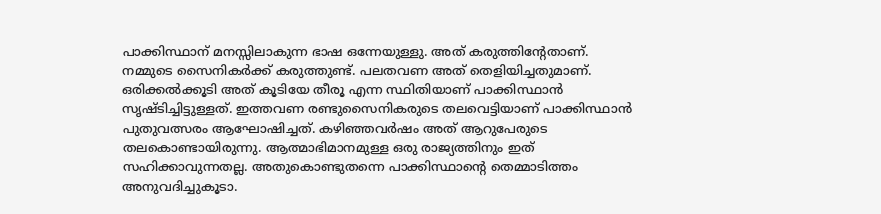പാക്കിസ്ഥാന്‌ മനസ്സിലാകുന്ന ഭാഷ ഒന്നേയുള്ളു. അത്‌ കരുത്തിന്റേതാണ്‌. നമ്മുടെ സൈനികര്‍ക്ക്‌ കരുത്തുണ്ട്‌. പലതവണ അത്‌ തെളിയിച്ചതുമാണ്‌. ഒരിക്കല്‍ക്കൂടി അത്‌ കൂടിയേ തീരൂ എന്ന സ്ഥിതിയാണ്‌ പാക്കിസ്ഥാന്‍ സൃഷ്ടിച്ചിട്ടുള്ളത്‌. ഇത്തവണ രണ്ടുസൈനികരുടെ തലവെട്ടിയാണ്‌ പാക്കിസ്ഥാന്‍ പുതുവത്സരം ആഘോഷിച്ചത്‌. കഴിഞ്ഞവര്‍ഷം അത്‌ ആറുപേരുടെ തലകൊണ്ടായിരുന്നു. ആത്മാഭിമാനമുള്ള ഒരു രാജ്യത്തിനും ഇത്‌ സഹിക്കാവുന്നതല്ല. അതുകൊണ്ടുതന്നെ പാക്കിസ്ഥാന്റെ തെമ്മാടിത്തം അനുവദിച്ചുകൂടാ.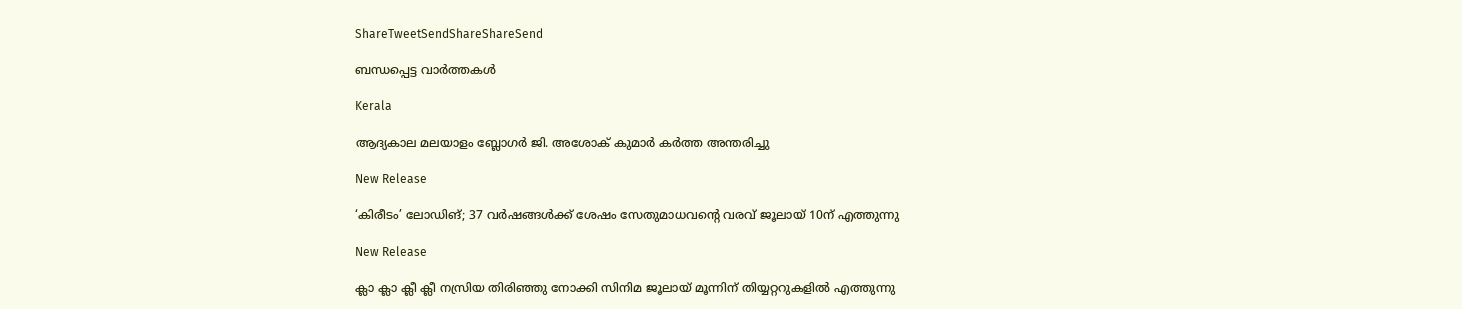ShareTweetSendShareShareSend

ബന്ധപ്പെട്ട വാര്‍ത്തകള്‍

Kerala

ആദ്യകാല മലയാളം ബ്ലോഗർ ജി. അശോക് കുമാർ കർത്ത അന്തരിച്ചു

New Release

‘കിരീടം’ ലോഡിങ്; 37 വർഷങ്ങൾക്ക് ശേഷം സേതുമാധവന്റെ വരവ് ജൂലായ് 10ന് എത്തുന്നു

New Release

ക്ലാ ക്ലാ ക്ലീ ക്ലീ നസ്രിയ തിരിഞ്ഞു നോക്കി സിനിമ ജൂലായ് മൂന്നിന് തിയ്യറ്ററുകളിൽ എത്തുന്നു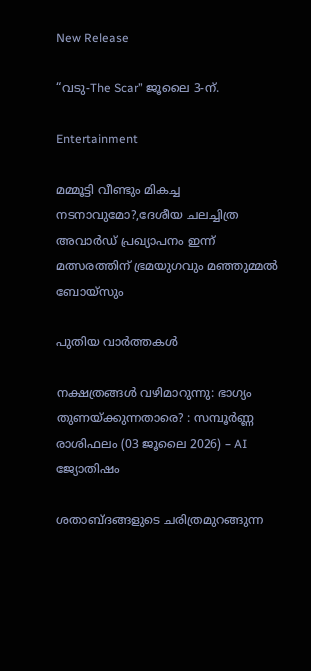New Release

“വടു-The Scar” ജൂലൈ 3-ന്.

Entertainment

മമ്മൂട്ടി വീണ്ടും മികച്ച നടനാവുമോ?,ദേശീയ ചലച്ചിത്ര അവാര്‍ഡ് പ്രഖ്യാപനം ഇന്ന് മത്സരത്തിന് ഭ്രമയുഗവും മഞ്ഞുമ്മല്‍ ബോയ്‌സും

പുതിയ വാര്‍ത്തകള്‍

നക്ഷത്രങ്ങൾ വഴിമാറുന്നു: ഭാഗ്യം തുണയ്‌ക്കുന്നതാരെ? : സമ്പൂർണ്ണ രാശിഫലം (03 ജൂലൈ 2026) – AI ജ്യോതിഷം

ശതാബ്ദങ്ങളുടെ ചരിത്രമുറങ്ങുന്ന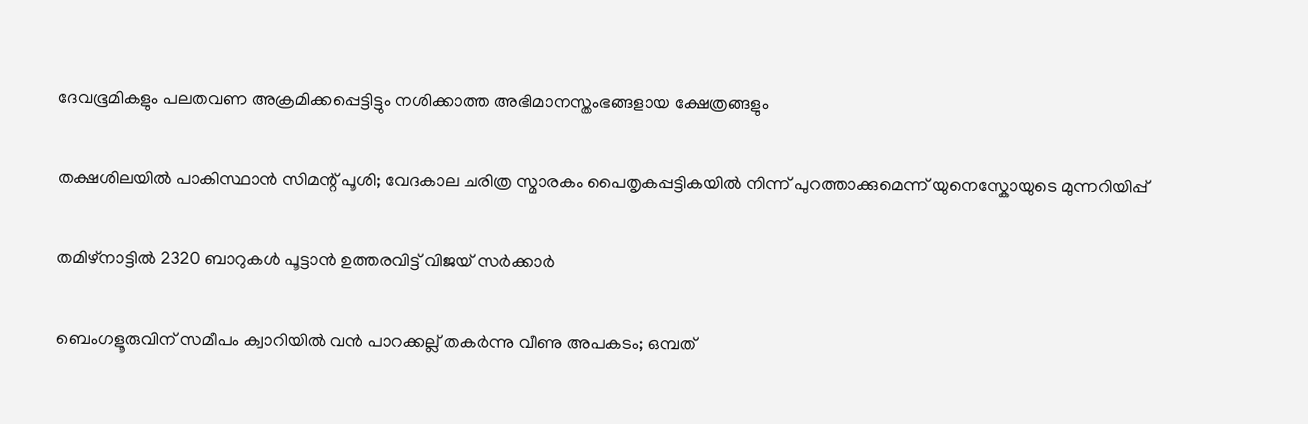ദേവഭൂമികളും പലതവണ അക്രമിക്കപ്പെട്ടിട്ടും നശിക്കാത്ത അഭിമാനസ്തംഭങ്ങളായ ക്ഷേത്രങ്ങളും

തക്ഷശിലയിൽ പാകിസ്ഥാൻ സിമന്റ് പൂശി; വേദകാല ചരിത്ര സ്മാരകം പൈതൃകപ്പട്ടികയിൽ നിന്ന് പുറത്താക്കുമെന്ന് യുനെസ്കോയുടെ മുന്നറിയിപ്പ്

തമിഴ്‌നാട്ടിൽ 2320 ബാറുകൾ പൂട്ടാൻ ഉത്തരവിട്ട് വിജയ് സർക്കാർ

ബെംഗളൂരുവിന് സമീപം ക്വാറിയിൽ വൻ പാറക്കല്ല് തകർന്നു വീണു അപകടം; ഒമ്പത്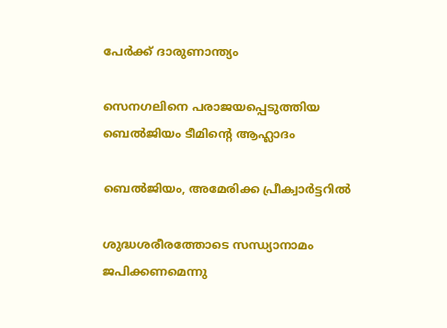പേര്‍ക്ക് ദാരുണാന്ത്യം

സെനഗലിനെ പരാജയപ്പെടുത്തിയ ബെല്‍ജിയം ടീമിന്റെ ആഹ്ലാദം

ബെല്‍ജിയം, അമേരിക്ക പ്രീക്വാര്‍ട്ടറില്‍

ശുദ്ധശരീരത്തോടെ സന്ധ്യാനാമം ജപിക്കണമെന്നു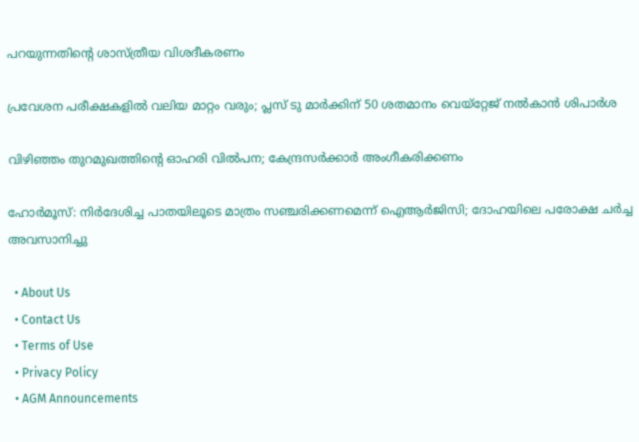പറയുന്നതിന്റെ ശാസ്ത്രീയ വിശദീകരണം

പ്രവേശന പരീക്ഷകളില്‍ വലിയ മാറ്റം വരും; പ്ലസ് ടു മാര്‍ക്കിന് 50 ശതമാനം വെയ്‌റ്റേജ് നല്‍കാന്‍ ശിപാര്‍ശ

വിഴിഞ്ഞം തുറമുഖത്തിന്റെ ഓഹരി വില്‍പന; കേന്ദ്രസര്‍ക്കാര്‍ അംഗീകരിക്കണം

ഹോര്‍മൂസ്: നിര്‍ദേശിച്ച പാതയിലൂടെ മാത്രം സഞ്ചരിക്കണമെന്ന് ഐആര്‍ജിസി; ദോഹയിലെ പരോക്ഷ ചര്‍ച്ച അവസാനിച്ചു

  • About Us
  • Contact Us
  • Terms of Use
  • Privacy Policy
  • AGM Announcements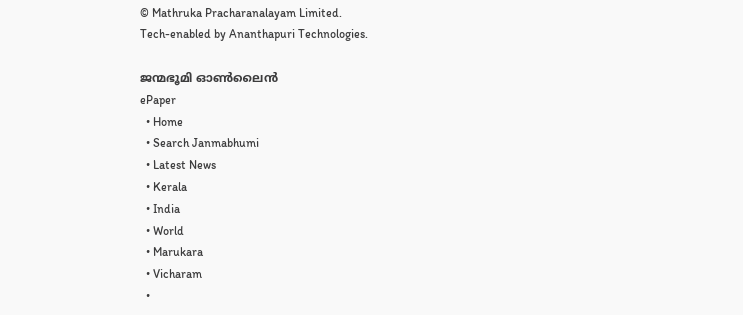© Mathruka Pracharanalayam Limited.
Tech-enabled by Ananthapuri Technologies.

ജന്മഭൂമി ഓണ്‍ലൈന്‍
ePaper
  • Home
  • Search Janmabhumi
  • Latest News
  • Kerala
  • India
  • World
  • Marukara
  • Vicharam
  •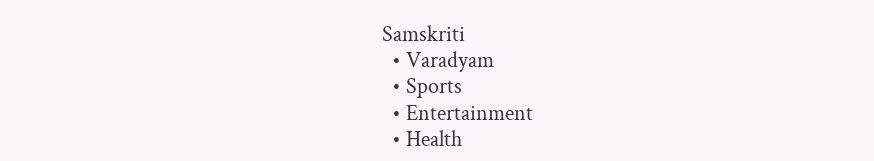Samskriti
  • Varadyam
  • Sports
  • Entertainment
  • Health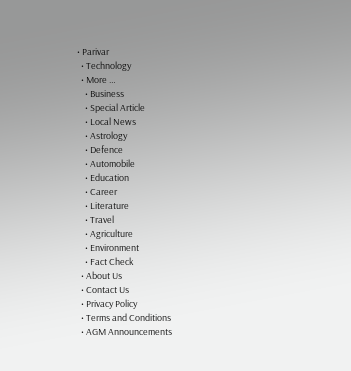• Parivar
  • Technology
  • More …
    • Business
    • Special Article
    • Local News
    • Astrology
    • Defence
    • Automobile
    • Education
    • Career
    • Literature
    • Travel
    • Agriculture
    • Environment
    • Fact Check
  • About Us
  • Contact Us
  • Privacy Policy
  • Terms and Conditions
  • AGM Announcements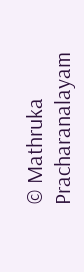© Mathruka Pracharanalayam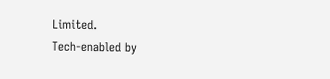Limited.
Tech-enabled by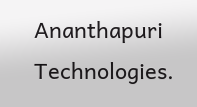Ananthapuri Technologies.